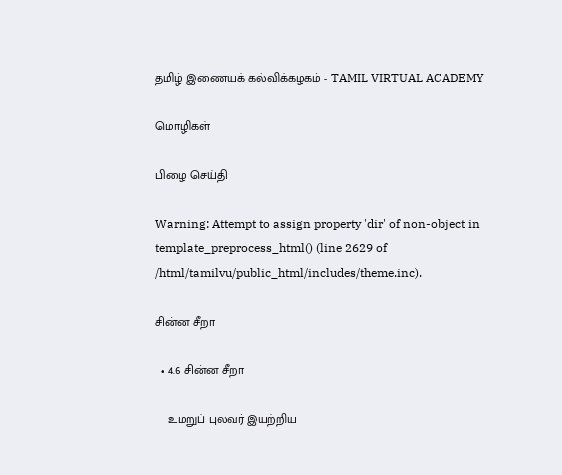தமிழ் இணையக் கல்விக்கழகம் - TAMIL VIRTUAL ACADEMY

மொழிகள்

பிழை செய்தி

Warning: Attempt to assign property 'dir' of non-object in template_preprocess_html() (line 2629 of /html/tamilvu/public_html/includes/theme.inc).

சின்ன சீறா

  • 4.6 சின்ன சீறா

    உமறுப் புலவர் இயற்றிய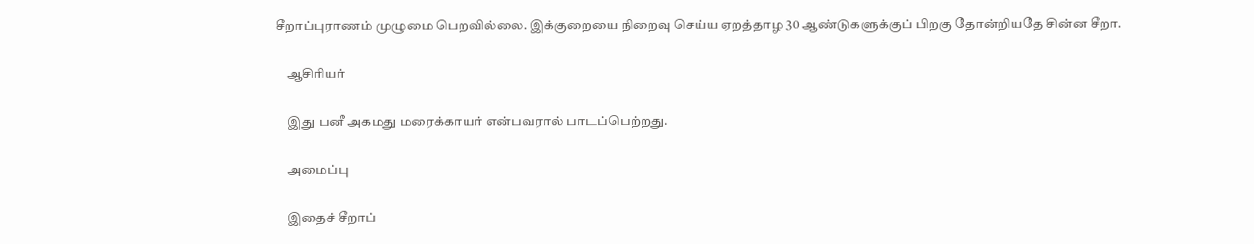சீறாப்புராணம் முழுமை பெறவில்லை. இக்குறையை நிறைவு செய்ய ஏறத்தாழ 30 ஆண்டுகளுக்குப் பிறகு தோன்றியதே சின்ன சீறா.

    ஆசிரியர்

    இது பனீ அகமது மரைக்காயர் என்பவரால் பாடப்பெற்றது.

    அமைப்பு

    இதைச் சீறாப்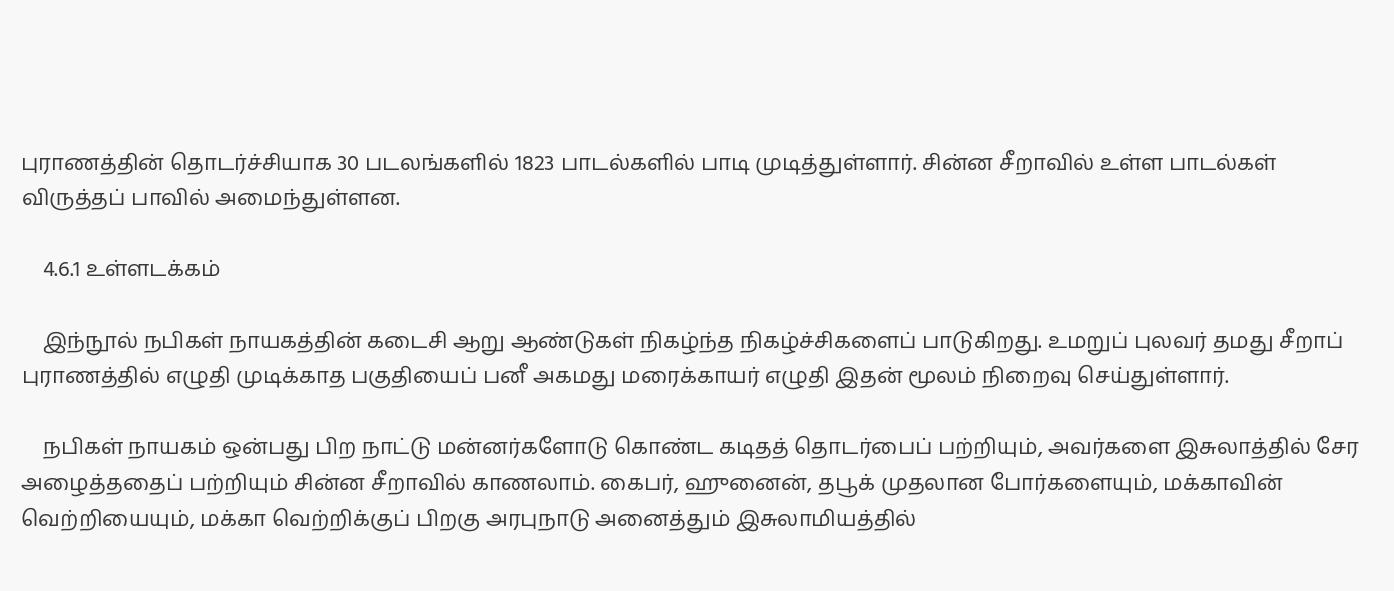புராணத்தின் தொடர்ச்சியாக 30 படலங்களில் 1823 பாடல்களில் பாடி முடித்துள்ளார். சின்ன சீறாவில் உள்ள பாடல்கள் விருத்தப் பாவில் அமைந்துள்ளன.

    4.6.1 உள்ளடக்கம்

    இந்நூல் நபிகள் நாயகத்தின் கடைசி ஆறு ஆண்டுகள் நிகழ்ந்த நிகழ்ச்சிகளைப் பாடுகிறது. உமறுப் புலவர் தமது சீறாப் புராணத்தில் எழுதி முடிக்காத பகுதியைப் பனீ அகமது மரைக்காயர் எழுதி இதன் மூலம் நிறைவு செய்துள்ளார்.

    நபிகள் நாயகம் ஒன்பது பிற நாட்டு மன்னர்களோடு கொண்ட கடிதத் தொடர்பைப் பற்றியும், அவர்களை இசுலாத்தில் சேர அழைத்ததைப் பற்றியும் சின்ன சீறாவில் காணலாம். கைபர், ஹுனைன், தபூக் முதலான போர்களையும், மக்காவின் வெற்றியையும், மக்கா வெற்றிக்குப் பிறகு அரபுநாடு அனைத்தும் இசுலாமியத்தில்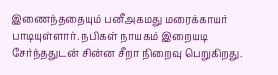இணைந்ததையும் பனீஅகமது மரைக்காயர் பாடியுள்ளார். நபிகள் நாயகம் இறையடி சேர்ந்ததுடன் சின்ன சீறா நிறைவு பெறுகிறது.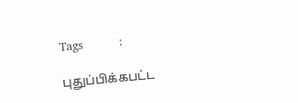Tags         :

புதுப்பிக்கபட்ட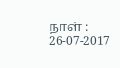நாள் : 26-07-2017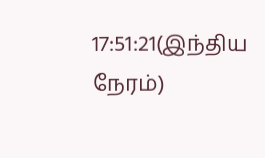17:51:21(இந்திய நேரம்)